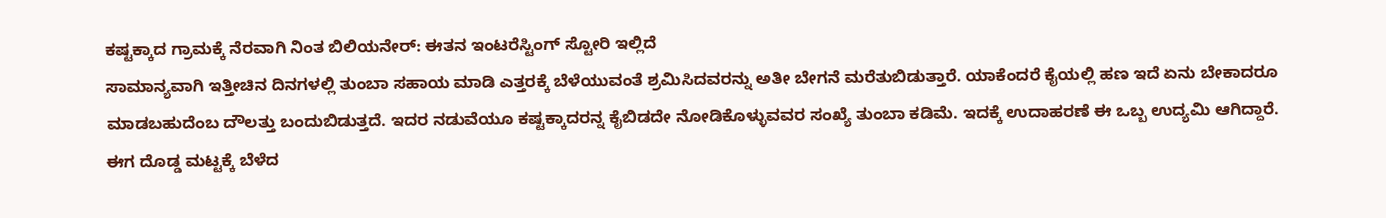ಕಷ್ಟಕ್ಕಾದ ಗ್ರಾಮಕ್ಕೆ ನೆರವಾಗಿ ನಿಂತ ಬಿಲಿಯನೇರ್: ಈತನ ಇಂಟರೆಸ್ಟಿಂಗ್ ಸ್ಟೋರಿ ಇಲ್ಲಿದೆ
ಸಾಮಾನ್ಯವಾಗಿ ಇತ್ತೀಚಿನ ದಿನಗಳಲ್ಲಿ ತುಂಬಾ ಸಹಾಯ ಮಾಡಿ ಎತ್ತರಕ್ಕೆ ಬೆಳೆಯುವಂತೆ ಶ್ರಮಿಸಿದವರನ್ನು ಅತೀ ಬೇಗನೆ ಮರೆತುಬಿಡುತ್ತಾರೆ. ಯಾಕೆಂದರೆ ಕೈಯಲ್ಲಿ ಹಣ ಇದೆ ಏನು ಬೇಕಾದರೂ ಮಾಡಬಹುದೆಂಬ ದೌಲತ್ತು ಬಂದುಬಿಡುತ್ತದೆ. ಇದರ ನಡುವೆಯೂ ಕಷ್ಟಕ್ಕಾದರನ್ನ ಕೈಬಿಡದೇ ನೋಡಿಕೊಳ್ಳುವವರ ಸಂಖ್ಯೆ ತುಂಬಾ ಕಡಿಮೆ. ಇದಕ್ಕೆ ಉದಾಹರಣೆ ಈ ಒಬ್ಬ ಉದ್ಯಮಿ ಆಗಿದ್ದಾರೆ.
ಈಗ ದೊಡ್ಡ ಮಟ್ಟಕ್ಕೆ ಬೆಳೆದ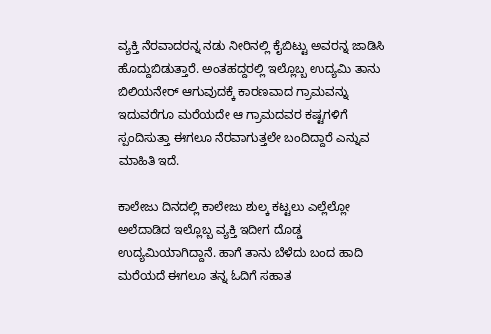ವ್ಯಕ್ತಿ ನೆರವಾದರನ್ನ ನಡು ನೀರಿನಲ್ಲಿ ಕೈಬಿಟ್ಟು ಅವರನ್ನ ಜಾಡಿಸಿ ಹೊದ್ದುಬಿಡುತ್ತಾರೆ. ಅಂತಹದ್ದರಲ್ಲಿ ಇಲ್ಲೊಬ್ಬ ಉದ್ಯಮಿ ತಾನು ಬಿಲಿಯನೇರ್ ಆಗುವುದಕ್ಕೆ ಕಾರಣವಾದ ಗ್ರಾಮವನ್ನು ಇದುವರೆಗೂ ಮರೆಯದೇ ಆ ಗ್ರಾಮದವರ ಕಷ್ಟಗಳಿಗೆ ಸ್ಪಂದಿಸುತ್ತಾ ಈಗಲೂ ನೆರವಾಗುತ್ತಲೇ ಬಂದಿದ್ದಾರೆ ಎನ್ನುವ ಮಾಹಿತಿ ಇದೆ.

ಕಾಲೇಜು ದಿನದಲ್ಲಿ ಕಾಲೇಜು ಶುಲ್ಕ ಕಟ್ಟಲು ಎಲ್ಲೆಲ್ಲೋ ಅಲೆದಾಡಿದ ಇಲ್ಲೊಬ್ಬ ವ್ಯಕ್ತಿ ಇದೀಗ ದೊಡ್ಡ ಉದ್ಯಮಿಯಾಗಿದ್ದಾನೆ. ಹಾಗೆ ತಾನು ಬೆಳೆದು ಬಂದ ಹಾದಿ ಮರೆಯದೆ ಈಗಲೂ ತನ್ನ ಓದಿಗೆ ಸಹಾತ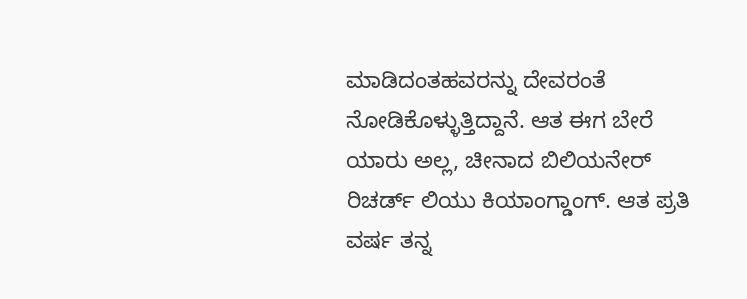ಮಾಡಿದಂತಹವರನ್ನು ದೇವರಂತೆ ನೋಡಿಕೊಳ್ಳುತ್ತಿದ್ದಾನೆ. ಆತ ಈಗ ಬೇರೆ ಯಾರು ಅಲ್ಲ, ಚೀನಾದ ಬಿಲಿಯನೇರ್ ರಿಚರ್ಡ್ ಲಿಯು ಕಿಯಾಂಗ್ಡಾಂಗ್. ಆತ ಪ್ರತಿ ವರ್ಷ ತನ್ನ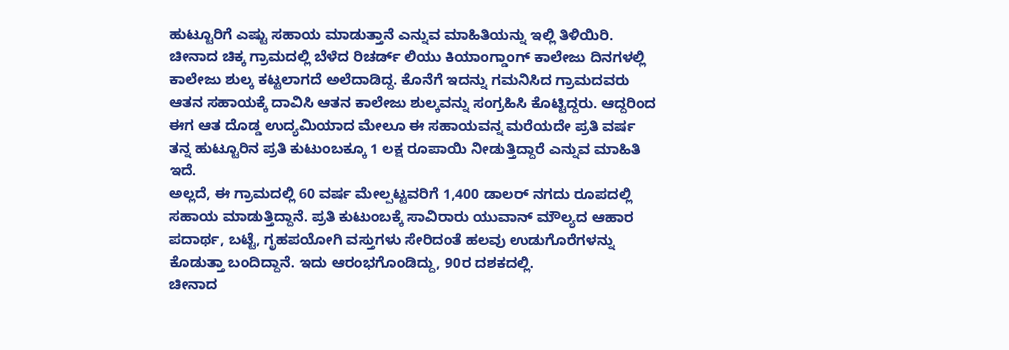ಹುಟ್ಟೂರಿಗೆ ಎಷ್ಟು ಸಹಾಯ ಮಾಡುತ್ತಾನೆ ಎನ್ನುವ ಮಾಹಿತಿಯನ್ನು ಇಲ್ಲಿ ತಿಳಿಯಿರಿ.
ಚೀನಾದ ಚಿಕ್ಕ ಗ್ರಾಮದಲ್ಲಿ ಬೆಳೆದ ರಿಚರ್ಡ್ ಲಿಯು ಕಿಯಾಂಗ್ಡಾಂಗ್ ಕಾಲೇಜು ದಿನಗಳಲ್ಲಿ ಕಾಲೇಜು ಶುಲ್ಕ ಕಟ್ಟಲಾಗದೆ ಅಲೆದಾಡಿದ್ದ. ಕೊನೆಗೆ ಇದನ್ನು ಗಮನಿಸಿದ ಗ್ರಾಮದವರು ಆತನ ಸಹಾಯಕ್ಕೆ ದಾವಿಸಿ ಆತನ ಕಾಲೇಜು ಶುಲ್ಕವನ್ನು ಸಂಗ್ರಹಿಸಿ ಕೊಟ್ಟಿದ್ದರು. ಆದ್ದರಿಂದ ಈಗ ಆತ ದೊಡ್ಡ ಉದ್ಯಮಿಯಾದ ಮೇಲೂ ಈ ಸಹಾಯವನ್ನ ಮರೆಯದೇ ಪ್ರತಿ ವರ್ಷ ತನ್ನ ಹುಟ್ಟೂರಿನ ಪ್ರತಿ ಕುಟುಂಬಕ್ಕೂ 1 ಲಕ್ಷ ರೂಪಾಯಿ ನೀಡುತ್ತಿದ್ದಾರೆ ಎನ್ನುವ ಮಾಹಿತಿ ಇದೆ.
ಅಲ್ಲದೆ, ಈ ಗ್ರಾಮದಲ್ಲಿ 60 ವರ್ಷ ಮೇಲ್ಪಟ್ಟವರಿಗೆ 1,400 ಡಾಲರ್ ನಗದು ರೂಪದಲ್ಲಿ ಸಹಾಯ ಮಾಡುತ್ತಿದ್ದಾನೆ. ಪ್ರತಿ ಕುಟುಂಬಕ್ಕೆ ಸಾವಿರಾರು ಯುವಾನ್ ಮೌಲ್ಯದ ಆಹಾರ ಪದಾರ್ಥ, ಬಟ್ಟೆ, ಗೃಹಪಯೋಗಿ ವಸ್ತುಗಳು ಸೇರಿದಂತೆ ಹಲವು ಉಡುಗೊರೆಗಳನ್ನು ಕೊಡುತ್ತಾ ಬಂದಿದ್ದಾನೆ. ಇದು ಆರಂಭಗೊಂಡಿದ್ದು, 90ರ ದಶಕದಲ್ಲಿ.
ಚೀನಾದ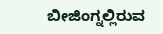ಬೀಜಿಂಗ್ನಲ್ಲಿರುವ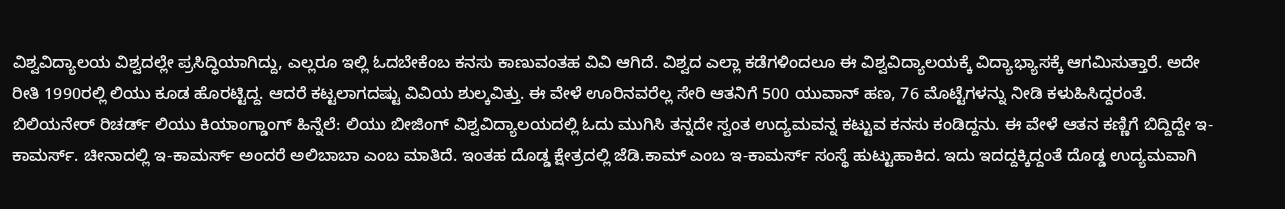ವಿಶ್ವವಿದ್ಯಾಲಯ ವಿಶ್ವದಲ್ಲೇ ಪ್ರಸಿದ್ಧಿಯಾಗಿದ್ದು, ಎಲ್ಲರೂ ಇಲ್ಲಿ ಓದಬೇಕೆಂಬ ಕನಸು ಕಾಣುವಂತಹ ವಿವಿ ಆಗಿದೆ. ವಿಶ್ವದ ಎಲ್ಲಾ ಕಡೆಗಳಿಂದಲೂ ಈ ವಿಶ್ವವಿದ್ಯಾಲಯಕ್ಕೆ ವಿದ್ಯಾಭ್ಯಾಸಕ್ಕೆ ಆಗಮಿಸುತ್ತಾರೆ. ಅದೇ ರೀತಿ 1990ರಲ್ಲಿ ಲಿಯು ಕೂಡ ಹೊರಟ್ಟಿದ್ದ. ಆದರೆ ಕಟ್ಟಲಾಗದಷ್ಟು ವಿವಿಯ ಶುಲ್ಕವಿತ್ತು. ಈ ವೇಳೆ ಊರಿನವರೆಲ್ಲ ಸೇರಿ ಆತನಿಗೆ 500 ಯುವಾನ್ ಹಣ, 76 ಮೊಟ್ಟೆಗಳನ್ನು ನೀಡಿ ಕಳುಹಿಸಿದ್ದರಂತೆ.
ಬಿಲಿಯನೇರ್ ರಿಚರ್ಡ್ ಲಿಯು ಕಿಯಾಂಗ್ಡಾಂಗ್ ಹಿನ್ನೆಲೆ: ಲಿಯು ಬೀಜಿಂಗ್ ವಿಶ್ವವಿದ್ಯಾಲಯದಲ್ಲಿ ಓದು ಮುಗಿಸಿ ತನ್ನದೇ ಸ್ವಂತ ಉದ್ಯಮವನ್ನ ಕಟ್ಟುವ ಕನಸು ಕಂಡಿದ್ದನು. ಈ ವೇಳೆ ಆತನ ಕಣ್ಣಿಗೆ ಬಿದ್ದಿದ್ದೇ ಇ-ಕಾಮರ್ಸ್. ಚೀನಾದಲ್ಲಿ ಇ-ಕಾಮರ್ಸ್ ಅಂದರೆ ಅಲಿಬಾಬಾ ಎಂಬ ಮಾತಿದೆ. ಇಂತಹ ದೊಡ್ಡ ಕ್ಷೇತ್ರದಲ್ಲಿ ಜೆಡಿ.ಕಾಮ್ ಎಂಬ ಇ-ಕಾಮರ್ಸ್ ಸಂಸ್ಥೆ ಹುಟ್ಟುಹಾಕಿದ. ಇದು ಇದದ್ದಕ್ಕಿದ್ದಂತೆ ದೊಡ್ಡ ಉದ್ಯಮವಾಗಿ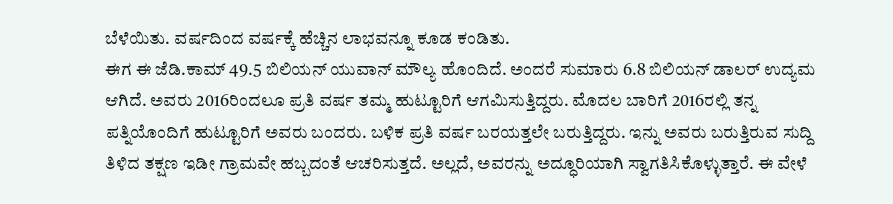ಬೆಳೆಯಿತು. ವರ್ಷದಿಂದ ವರ್ಷಕ್ಕೆ ಹೆಚ್ಚಿನ ಲಾಭವನ್ನೂ ಕೂಡ ಕಂಡಿತು.
ಈಗ ಈ ಜೆಡಿ.ಕಾಮ್ 49.5 ಬಿಲಿಯನ್ ಯುವಾನ್ ಮೌಲ್ಯ ಹೊಂದಿದೆ. ಅಂದರೆ ಸುಮಾರು 6.8 ಬಿಲಿಯನ್ ಡಾಲರ್ ಉದ್ಯಮ ಆಗಿದೆ. ಅವರು 2016ರಿಂದಲೂ ಪ್ರತಿ ವರ್ಷ ತಮ್ಮ ಹುಟ್ಟೂರಿಗೆ ಆಗಮಿಸುತ್ತಿದ್ದರು. ಮೊದಲ ಬಾರಿಗೆ 2016ರಲ್ಲಿ ತನ್ನ ಪತ್ನಿಯೊಂದಿಗೆ ಹುಟ್ಟೂರಿಗೆ ಅವರು ಬಂದರು. ಬಳಿಕ ಪ್ರತಿ ವರ್ಷ ಬರಯತ್ತಲೇ ಬರುತ್ತಿದ್ದರು. ಇನ್ನು ಅವರು ಬರುತ್ತಿರುವ ಸುದ್ದಿ ತಿಳಿದ ತಕ್ಷಣ ಇಡೀ ಗ್ರಾಮವೇ ಹಬ್ಬದಂತೆ ಆಚರಿಸುತ್ತದೆ. ಅಲ್ಲದೆ, ಅವರನ್ನು ಅದ್ಧೂರಿಯಾಗಿ ಸ್ವಾಗತಿಸಿಕೊಳ್ಳುತ್ತಾರೆ. ಈ ವೇಳೆ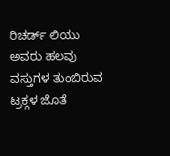ರಿಚರ್ಡ್ ಲಿಯು ಅವರು ಹಲವು ವಸ್ತುಗಳ ತುಂಬಿರುವ ಟ್ರಕ್ಗಳ ಜೊತೆ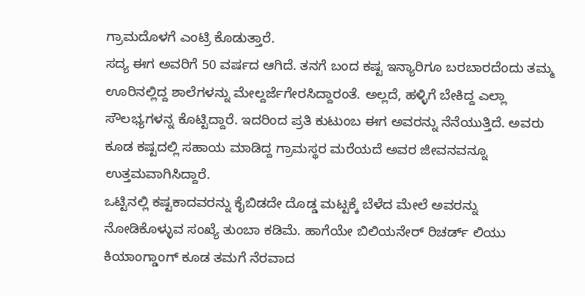ಗ್ರಾಮದೊಳಗೆ ಎಂಟ್ರಿ ಕೊಡುತ್ತಾರೆ.
ಸದ್ಯ ಈಗ ಅವರಿಗೆ 50 ವರ್ಷದ ಆಗಿದೆ. ತನಗೆ ಬಂದ ಕಷ್ಟ ಇನ್ಯಾರಿಗೂ ಬರಬಾರದೆಂದು ತಮ್ಮ ಊರಿನಲ್ಲಿದ್ದ ಶಾಲೆಗಳನ್ನು ಮೇಲ್ದರ್ಜೆಗೇರಸಿದ್ದಾರಂತೆ. ಅಲ್ಲದೆ, ಹಳ್ಳಿಗೆ ಬೇಕಿದ್ದ ಎಲ್ಲಾ ಸೌಲಭ್ಯಗಳನ್ನ ಕೊಟ್ಟಿದ್ದಾರೆ. ಇದರಿಂದ ಪ್ರತಿ ಕುಟುಂಬ ಈಗ ಅವರನ್ನು ನೆನೆಯುತ್ತಿದೆ. ಅವರು ಕೂಡ ಕಷ್ಟದಲ್ಲಿ ಸಹಾಯ ಮಾಡಿದ್ದ ಗ್ರಾಮಸ್ಥರ ಮರೆಯದೆ ಅವರ ಜೀವನವನ್ನೂ ಉತ್ತಮವಾಗಿಸಿದ್ದಾರೆ.
ಒಟ್ಟಿನಲ್ಲಿ ಕಷ್ಟಕಾದವರನ್ನು ಕೈಬಿಡದೇ ದೊಡ್ಡ ಮಟ್ಟಕ್ಕೆ ಬೆಳೆದ ಮೇಲೆ ಅವರನ್ನು ನೋಡಿಕೊಳ್ಳುವ ಸಂಖ್ಯೆ ತುಂಬಾ ಕಡಿಮೆ. ಹಾಗೆಯೇ ಬಿಲಿಯನೇರ್ ರಿಚರ್ಡ್ ಲಿಯು ಕಿಯಾಂಗ್ಡಾಂಗ್ ಕೂಡ ತಮಗೆ ನೆರವಾದ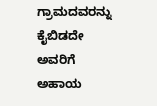ಗ್ರಾಮದವರನ್ನು ಕೈಬಿಡದೇ ಅವರಿಗೆ ಅಹಾಯ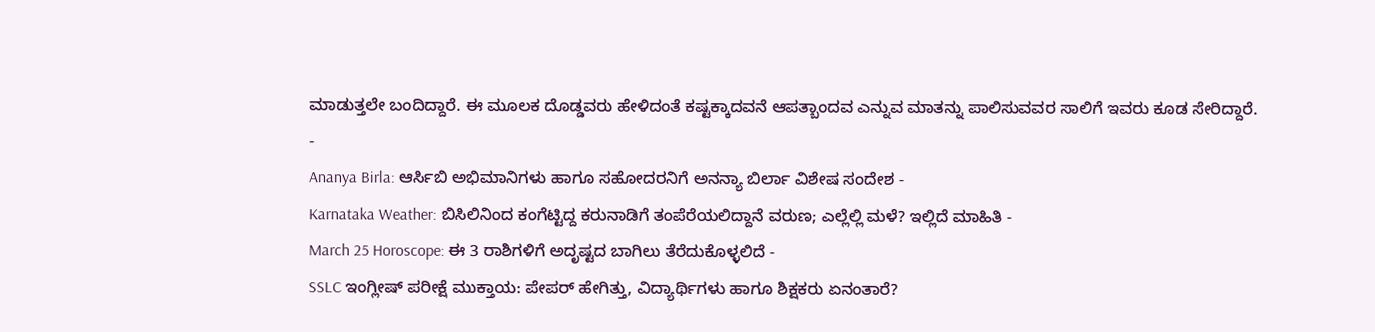ಮಾಡುತ್ತಲೇ ಬಂದಿದ್ದಾರೆ. ಈ ಮೂಲಕ ದೊಡ್ಡವರು ಹೇಳಿದಂತೆ ಕಷ್ಟಕ್ಕಾದವನೆ ಆಪತ್ಬಾಂದವ ಎನ್ನುವ ಮಾತನ್ನು ಪಾಲಿಸುವವರ ಸಾಲಿಗೆ ಇವರು ಕೂಡ ಸೇರಿದ್ದಾರೆ.
-
Ananya Birla: ಆರ್ಸಿಬಿ ಅಭಿಮಾನಿಗಳು ಹಾಗೂ ಸಹೋದರನಿಗೆ ಅನನ್ಯಾ ಬಿರ್ಲಾ ವಿಶೇಷ ಸಂದೇಶ -
Karnataka Weather: ಬಿಸಿಲಿನಿಂದ ಕಂಗೆಟ್ಟಿದ್ದ ಕರುನಾಡಿಗೆ ತಂಪೆರೆಯಲಿದ್ದಾನೆ ವರುಣ; ಎಲ್ಲೆಲ್ಲಿ ಮಳೆ? ಇಲ್ಲಿದೆ ಮಾಹಿತಿ -
March 25 Horoscope: ಈ 3 ರಾಶಿಗಳಿಗೆ ಅದೃಷ್ಟದ ಬಾಗಿಲು ತೆರೆದುಕೊಳ್ಳಲಿದೆ -
SSLC ಇಂಗ್ಲೀಷ್ ಪರೀಕ್ಷೆ ಮುಕ್ತಾಯ: ಪೇಪರ್ ಹೇಗಿತ್ತು, ವಿದ್ಯಾರ್ಥಿಗಳು ಹಾಗೂ ಶಿಕ್ಷಕರು ಏನಂತಾರೆ?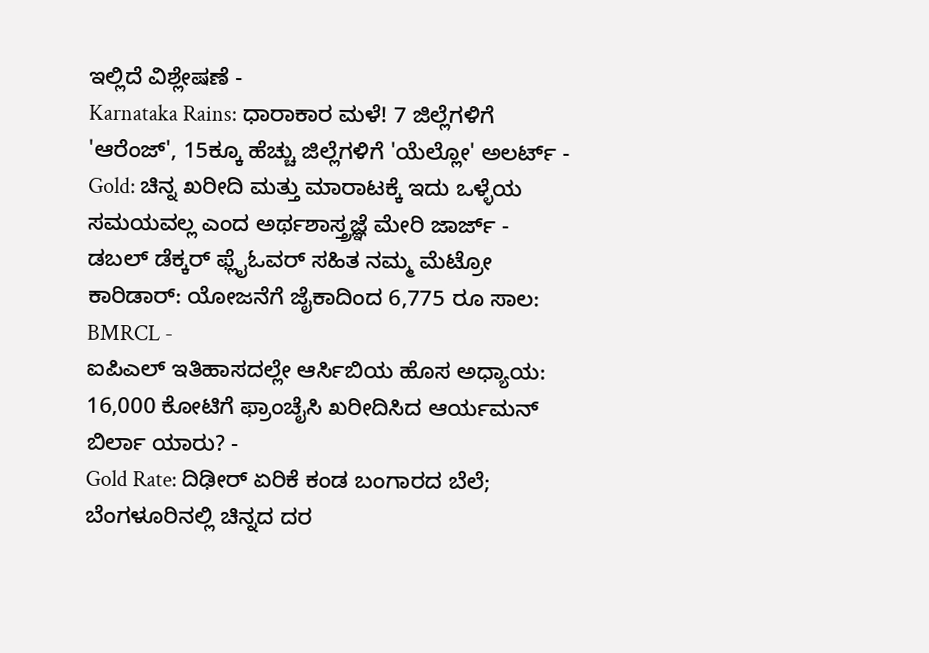ಇಲ್ಲಿದೆ ವಿಶ್ಲೇಷಣೆ -
Karnataka Rains: ಧಾರಾಕಾರ ಮಳೆ! 7 ಜಿಲ್ಲೆಗಳಿಗೆ 'ಆರೆಂಜ್', 15ಕ್ಕೂ ಹೆಚ್ಚು ಜಿಲ್ಲೆಗಳಿಗೆ 'ಯೆಲ್ಲೋ' ಅಲರ್ಟ್ -
Gold: ಚಿನ್ನ ಖರೀದಿ ಮತ್ತು ಮಾರಾಟಕ್ಕೆ ಇದು ಒಳ್ಳೆಯ ಸಮಯವಲ್ಲ ಎಂದ ಅರ್ಥಶಾಸ್ತ್ರಜ್ಞೆ ಮೇರಿ ಜಾರ್ಜ್ -
ಡಬಲ್ ಡೆಕ್ಕರ್ ಫ್ಲೈಓವರ್ ಸಹಿತ ನಮ್ಮ ಮೆಟ್ರೋ ಕಾರಿಡಾರ್: ಯೋಜನೆಗೆ ಜೈಕಾದಿಂದ 6,775 ರೂ ಸಾಲ: BMRCL -
ಐಪಿಎಲ್ ಇತಿಹಾಸದಲ್ಲೇ ಆರ್ಸಿಬಿಯ ಹೊಸ ಅಧ್ಯಾಯ: 16,000 ಕೋಟಿಗೆ ಫ್ರಾಂಚೈಸಿ ಖರೀದಿಸಿದ ಆರ್ಯಮನ್ ಬಿರ್ಲಾ ಯಾರು? -
Gold Rate: ದಿಢೀರ್ ಏರಿಕೆ ಕಂಡ ಬಂಗಾರದ ಬೆಲೆ; ಬೆಂಗಳೂರಿನಲ್ಲಿ ಚಿನ್ನದ ದರ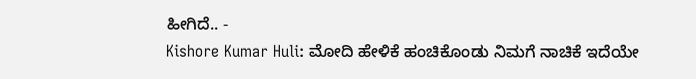ಹೀಗಿದೆ.. -
Kishore Kumar Huli: ಮೋದಿ ಹೇಳಿಕೆ ಹಂಚಿಕೊಂಡು ನಿಮಗೆ ನಾಚಿಕೆ ಇದೆಯೇ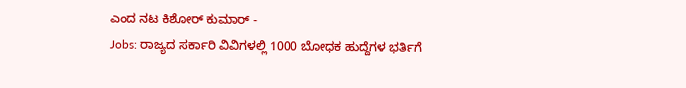ಎಂದ ನಟ ಕಿಶೋರ್ ಕುಮಾರ್ -
Jobs: ರಾಜ್ಯದ ಸರ್ಕಾರಿ ವಿವಿಗಳಲ್ಲಿ 1000 ಬೋಧಕ ಹುದ್ದೆಗಳ ಭರ್ತಿಗೆ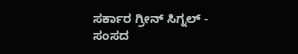ಸರ್ಕಾರ ಗ್ರೀನ್ ಸಿಗ್ನಲ್ -
ಸಂಸದ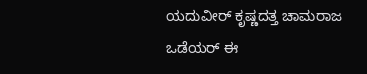ಯದುವೀರ್ ಕೃಷ್ಣದತ್ತ ಚಾಮರಾಜ ಒಡೆಯರ್ ಈ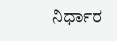ನಿರ್ಧಾರ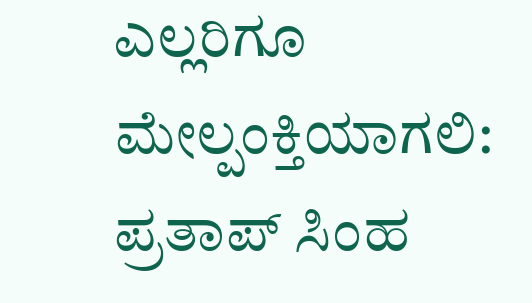ಎಲ್ಲರಿಗೂ ಮೇಲ್ಪಂಕ್ತಿಯಾಗಲಿ: ಪ್ರತಾಪ್ ಸಿಂಹ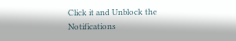Click it and Unblock the Notifications